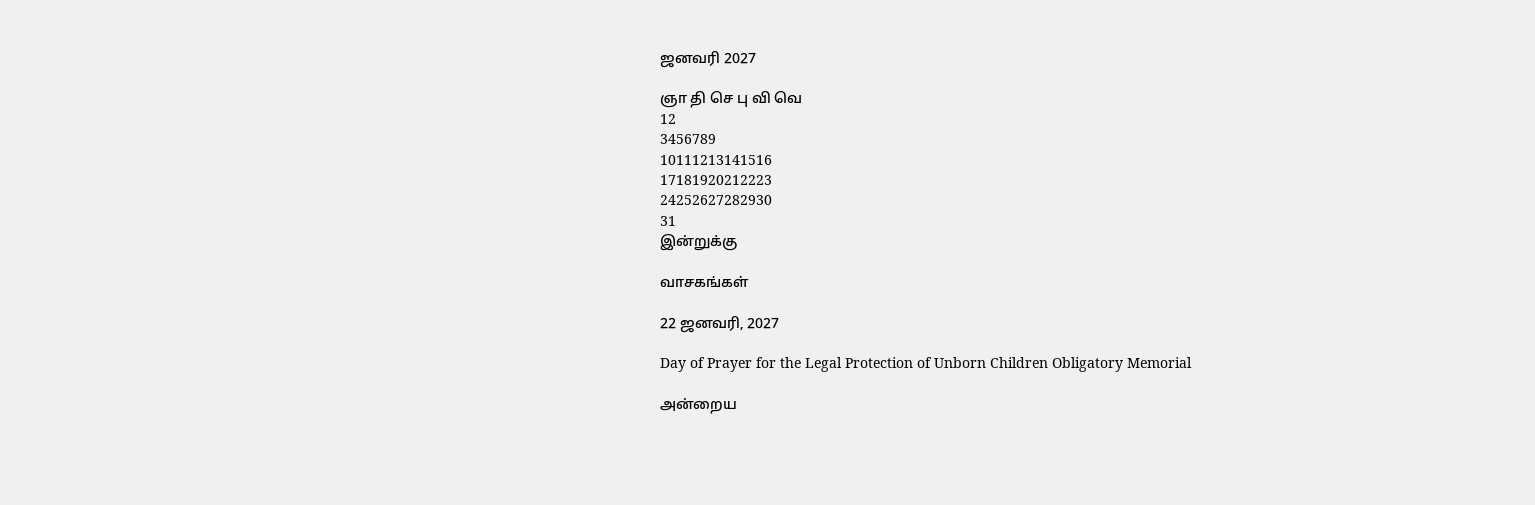ஜனவரி 2027

ஞா தி செ பு வி வெ
12
3456789
10111213141516
17181920212223
24252627282930
31
இன்றுக்கு

வாசகங்கள்

22 ஜனவரி, 2027

Day of Prayer for the Legal Protection of Unborn Children Obligatory Memorial

அன்றைய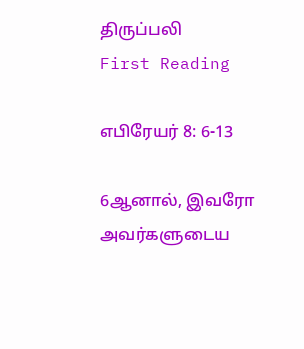திருப்பலி
First Reading

எபிரேயர் 8: 6-13

6ஆனால், இவரோ அவர்களுடைய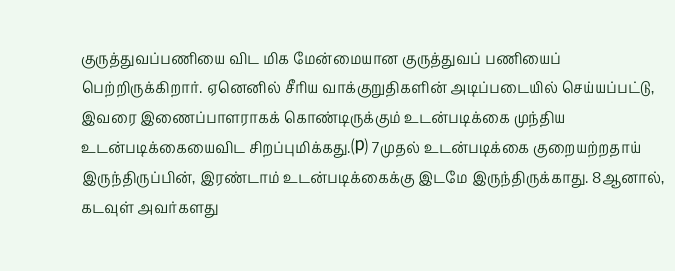குருத்துவப்பணியை விட மிக மேன்மையான குருத்துவப் பணியைப் பெற்றிருக்கிறார். ஏனெனில் சீரிய வாக்குறுதிகளின் அடிப்படையில் செய்யப்பட்டு, இவரை இணைப்பாளராகக் கொண்டிருக்கும் உடன்படிக்கை முந்திய உடன்படிக்கையைவிட சிறப்புமிக்கது.⒫ 7முதல் உடன்படிக்கை குறையற்றதாய் இருந்திருப்பின், இரண்டாம் உடன்படிக்கைக்கு இடமே இருந்திருக்காது. 8ஆனால், கடவுள் அவர்களது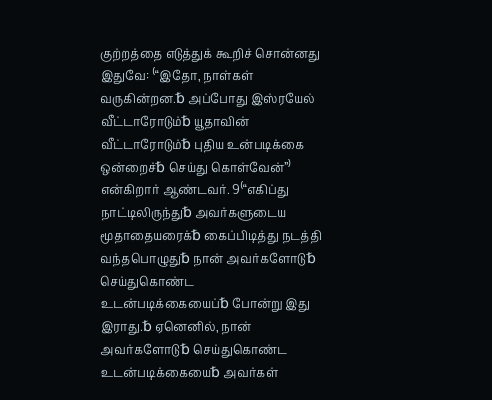குற்றத்தை எடுத்துக் கூறிச் சொன்னது இதுவே: ⁽“இதோ, நாள்கள் வருகின்றன.␢ அப்போது இஸ்ரயேல் வீட்டாரோடும்␢ யூதாவின் வீட்டாரோடும்␢ புதிய உன்படிக்கை ஒன்றைச்␢ செய்து கொள்வேன்”⁾ என்கிறார் ஆண்டவர். 9⁽“எகிப்து நாட்டிலிருந்து␢ அவர்களுடைய மூதாதையரைக்␢ கைப்பிடித்து நடத்தி வந்தபொழுது␢ நான் அவர்களோடு␢ செய்துகொண்ட உடன்படிக்கையைப்␢ போன்று இது இராது.␢ ஏனெனில், நான் அவர்களோடு␢ செய்துகொண்ட உடன்படிக்கையை␢ அவர்கள்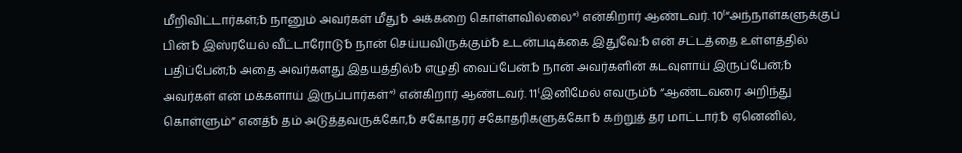மீறிவிட்டார்கள்;␢ நானும் அவர்கள் மீது␢ அக்கறை கொள்ளவில்லை”⁾ என்கிறார் ஆண்டவர். 10⁽“அந்நாள்களுக்குப் பின்␢ இஸ்ரயேல் வீட்டாரோடு␢ நான் செய்யவிருக்கும்␢ உடன்படிக்கை இதுவே:␢ என் சட்டத்தை உள்ளத்தில் பதிப்பேன்;␢ அதை அவர்களது இதயத்தில்␢ எழுதி வைப்பேன்.␢ நான் அவர்களின் கடவுளாய் இருப்பேன்;␢ அவர்கள் என் மக்களாய் இருப்பார்கள்”⁾ என்கிறார் ஆண்டவர். 11⁽இனிமேல் எவரும்␢ “ஆண்டவரை அறிந்து கொள்ளும்” எனத்␢ தம் அடுத்தவருக்கோ,␢ சகோதரர் சகோதரிகளுக்கோ␢ கற்றுத் தர மாட்டார்.␢ ஏனெனில்,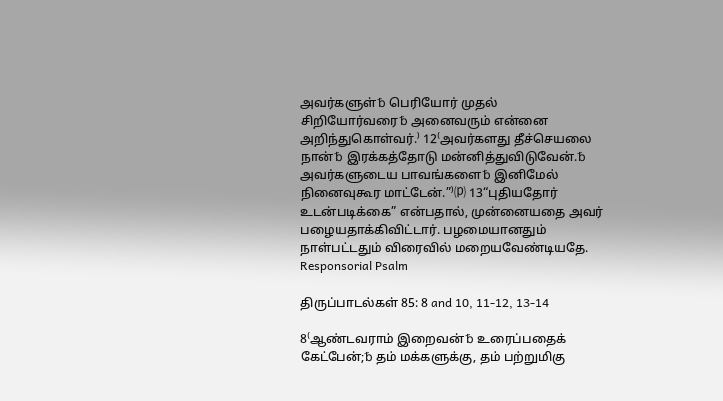அவர்களுள்␢ பெரியோர் முதல் சிறியோர்வரை␢ அனைவரும் என்னை அறிந்துகொள்வர்.⁾ 12⁽அவர்களது தீச்செயலை நான்␢ இரக்கத்தோடு மன்னித்துவிடுவேன்.␢ அவர்களுடைய பாவங்களை␢ இனிமேல் நினைவுகூர மாட்டேன்.”⁾⒫ 13“புதியதோர் உடன்படிக்கை” என்பதால், முன்னையதை அவர் பழையதாக்கிவிட்டார். பழமையானதும் நாள்பட்டதும் விரைவில் மறையவேண்டியதே.
Responsorial Psalm

திருப்பாடல்கள் 85: 8 and 10, 11-12, 13-14

8⁽ஆண்டவராம் இறைவன்␢ உரைப்பதைக் கேட்பேன்;␢ தம் மக்களுக்கு, தம் பற்றுமிகு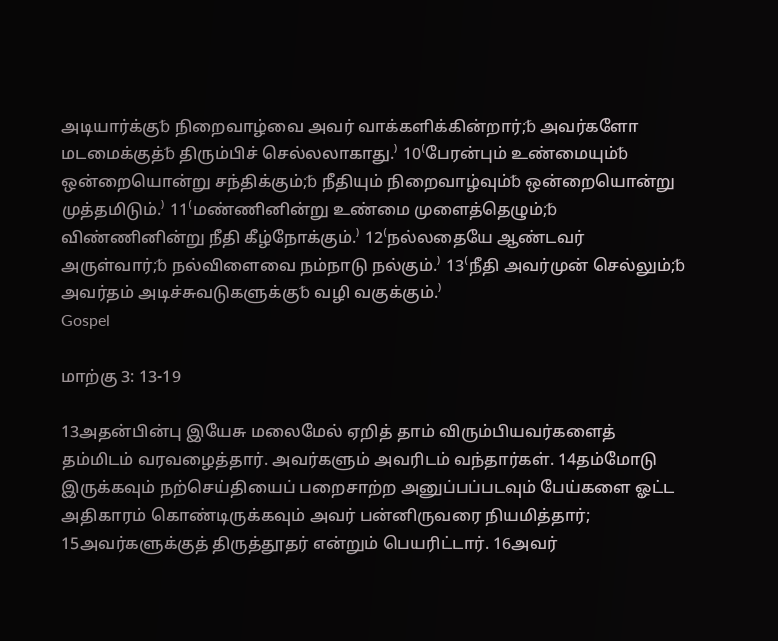அடியார்க்கு␢ நிறைவாழ்வை அவர் வாக்களிக்கின்றார்;␢ அவர்களோ மடமைக்குத்␢ திரும்பிச் செல்லலாகாது.⁾ 10⁽பேரன்பும் உண்மையும்␢ ஒன்றையொன்று சந்திக்கும்;␢ நீதியும் நிறைவாழ்வும்␢ ஒன்றையொன்று முத்தமிடும்.⁾ 11⁽மண்ணினின்று உண்மை முளைத்தெழும்;␢ விண்ணினின்று நீதி கீழ்நோக்கும்.⁾ 12⁽நல்லதையே ஆண்டவர் அருள்வார்;␢ நல்விளைவை நம்நாடு நல்கும்.⁾ 13⁽நீதி அவர்முன் செல்லும்;␢ அவர்தம் அடிச்சுவடுகளுக்கு␢ வழி வகுக்கும்.⁾
Gospel

மாற்கு 3: 13-19

13அதன்பின்பு இயேசு மலைமேல் ஏறித் தாம் விரும்பியவர்களைத் தம்மிடம் வரவழைத்தார். அவர்களும் அவரிடம் வந்தார்கள். 14தம்மோடு இருக்கவும் நற்செய்தியைப் பறைசாற்ற அனுப்பப்படவும் பேய்களை ஓட்ட அதிகாரம் கொண்டிருக்கவும் அவர் பன்னிருவரை நியமித்தார்; 15அவர்களுக்குத் திருத்தூதர் என்றும் பெயரிட்டார். 16அவர்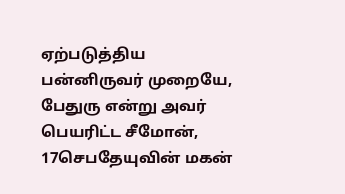ஏற்படுத்திய பன்னிருவர் முறையே, பேதுரு என்று அவர் பெயரிட்ட சீமோன், 17செபதேயுவின் மகன்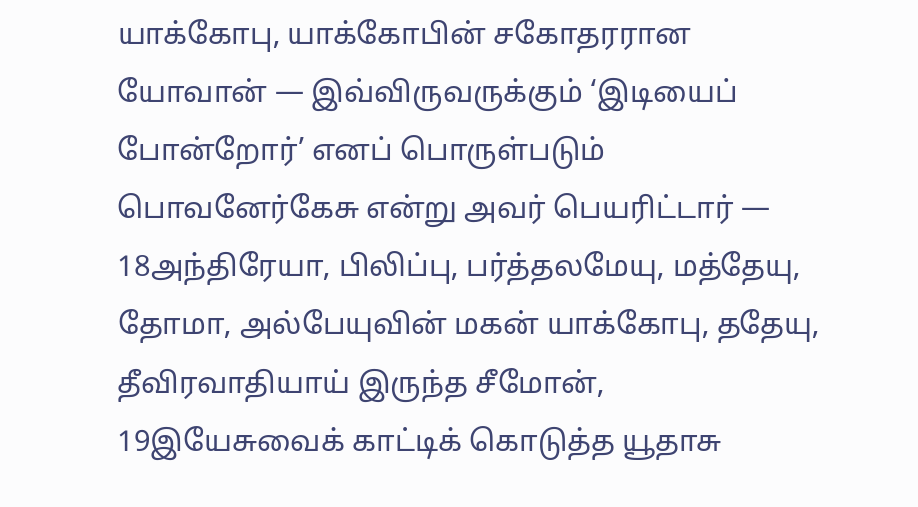யாக்கோபு, யாக்கோபின் சகோதரரான யோவான் — இவ்விருவருக்கும் ‘இடியைப் போன்றோர்’ எனப் பொருள்படும் பொவனேர்கேசு என்று அவர் பெயரிட்டார் — 18அந்திரேயா, பிலிப்பு, பர்த்தலமேயு, மத்தேயு, தோமா, அல்பேயுவின் மகன் யாக்கோபு, ததேயு, தீவிரவாதியாய் இருந்த சீமோன், 19இயேசுவைக் காட்டிக் கொடுத்த யூதாசு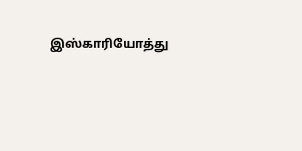இஸ்காரியோத்து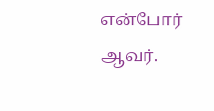என்போர் ஆவர்.